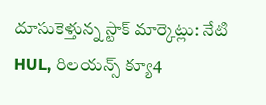దూసుకెళ్తున్న స్టాక్ మార్కెట్లు: నేటి HUL, రిలయన్స్ క్యూ4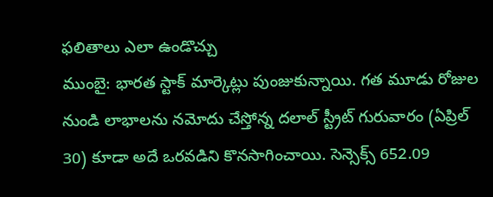ఫలితాలు ఎలా ఉండొచ్చు
ముంబై: భారత స్టాక్ మార్కెట్లు పుంజుకున్నాయి. గత మూడు రోజుల నుండి లాభాలను నమోదు చేస్తోన్న దలాల్ స్ట్రీట్ గురువారం (ఏప్రిల్ 30) కూడా అదే ఒరవడిని కొనసాగించాయి. సెన్సెక్స్ 652.09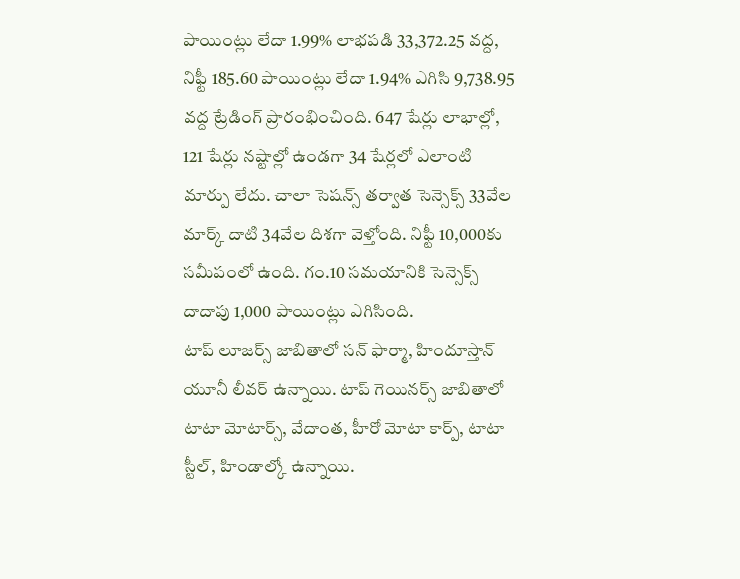పాయింట్లు లేదా 1.99% లాభపడి 33,372.25 వద్ద, నిఫ్టీ 185.60 పాయింట్లు లేదా 1.94% ఎగిసి 9,738.95 వద్ద ట్రేడింగ్ ప్రారంభించింది. 647 షేర్లు లాభాల్లో, 121 షేర్లు నష్టాల్లో ఉండగా 34 షేర్లలో ఎలాంటి మార్పు లేదు. చాలా సెషన్స్ తర్వాత సెన్సెక్స్ 33వేల మార్క్ దాటి 34వేల దిశగా వెళ్తోంది. నిఫ్టీ 10,000కు సమీపంలో ఉంది. గం.10 సమయానికి సెన్సెక్స్ దాదాపు 1,000 పాయింట్లు ఎగిసింది.
టాప్ లూజర్స్ జాబితాలో సన్ ఫార్మా, హిందూస్తాన్ యూనీ లీవర్ ఉన్నాయి. టాప్ గెయినర్స్ జాబితాలో టాటా మోటార్స్, వేదాంత, హీరో మోటా కార్ప్, టాటా స్టీల్, హిండాల్కో ఉన్నాయి.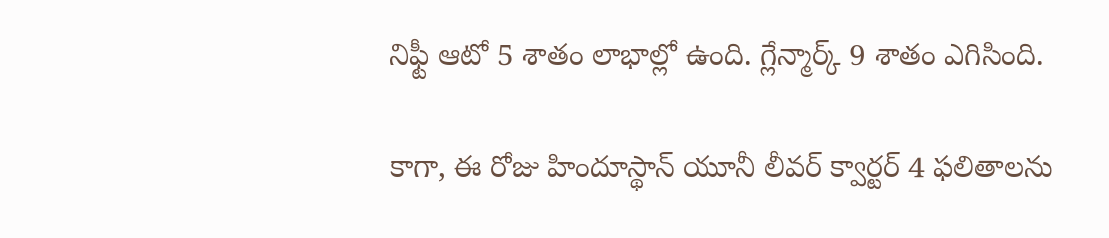నిఫ్టీ ఆటో 5 శాతం లాభాల్లో ఉంది. గ్లేన్మార్క్ 9 శాతం ఎగిసింది.

కాగా, ఈ రోజు హిందూస్థాన్ యూనీ లీవర్ క్వార్టర్ 4 ఫలితాలను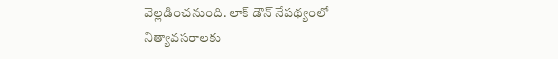వెల్లడించనుంది. లాక్ డౌన్ నేపథ్యంలో నిత్యావసరాలకు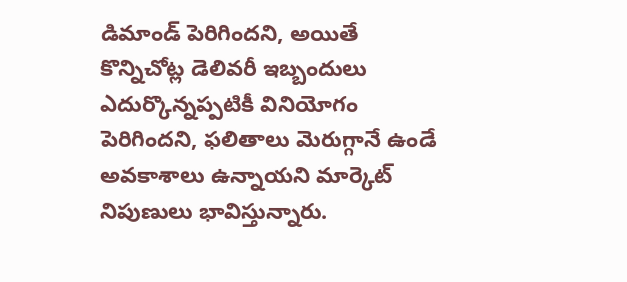డిమాండ్ పెరిగిందని, అయితే కొన్నిచోట్ల డెలివరీ ఇబ్బందులు ఎదుర్కొన్నప్పటికీ వినియోగం పెరిగిందని, ఫలితాలు మెరుగ్గానే ఉండే అవకాశాలు ఉన్నాయని మార్కెట్ నిపుణులు భావిస్తున్నారు.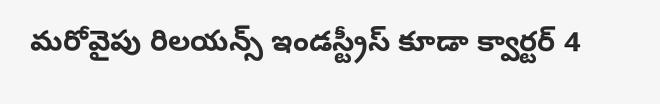మరోవైపు రిలయన్స్ ఇండస్ట్రీస్ కూడా క్వార్టర్ 4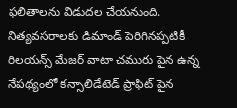ఫలితాలను విడుదల చేయనుంది. నిత్యవసరాలకు డిమాండ్ పెరిగినప్పటికీ రిలయన్స్ మేజర్ వాటా చమురు పైన ఉన్న నేపథ్యంలో కన్సాలిడేటెడ్ ప్రాఫిట్ పైన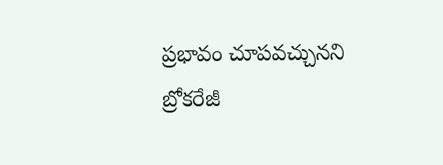ప్రభావం చూపవచ్చునని బ్రోకరేజీ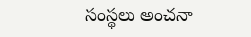సంస్థలు అంచనా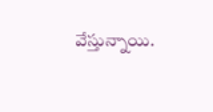వేస్తున్నాయి.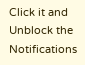Click it and Unblock the Notifications